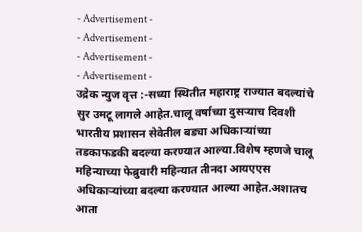- Advertisement -
- Advertisement -
- Advertisement -
- Advertisement -
उद्रेक न्युज वृत्त :-सध्या स्थितीत महाराष्ट्र राज्यात बदल्यांचे सुर उमटू लागले आहेत.चालू वर्षाच्या दुसऱ्याच दिवशी भारतीय प्रशासन सेवेतील बड्या अधिकाऱ्यांच्या तडकाफडकी बदल्या करण्यात आल्या.विशेष म्हणजे चालू महिन्याच्या फेब्रुवारी महिन्यात तीनदा आयएएस अधिकाऱ्यांच्या बदल्या करण्यात आल्या आहेत.अशातच आता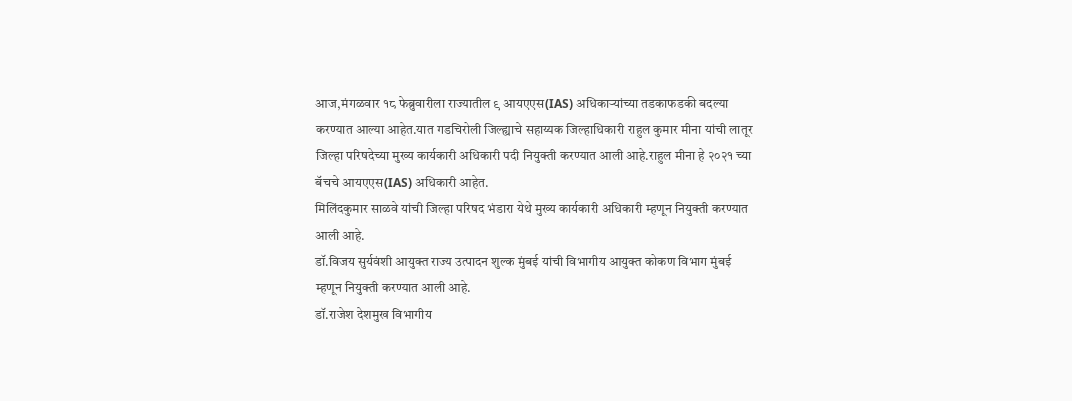आज,मंगळवार १८ फेब्रुवारीला राज्यातील ९ आयएएस(IAS) अधिकाऱ्यांच्या तडकाफडकी बदल्या करण्यात आल्या आहेत.यात गडचिरोली जिल्ह्याचे सहाय्यक जिल्हाधिकारी राहुल कुमार मीना यांची लातूर जिल्हा परिषदेच्या मुख्य कार्यकारी अधिकारी पदी नियुक्ती करण्यात आली आहे.राहुल मीना हे २०२१ च्या बॅचचे आयएएस(IAS) अधिकारी आहेत.
मिलिंदकुमार साळवे यांची जिल्हा परिषद भंडारा येथे मुख्य कार्यकारी अधिकारी म्हणून नियुक्ती करण्यात आली आहे.
डॉ.विजय सुर्यवंशी आयुक्त राज्य उत्पादन शुल्क मुंबई यांची विभागीय आयुक्त कोकण विभाग मुंबई म्हणून नियुक्ती करण्यात आली आहे.
डॉ.राजेश देशमुख विभागीय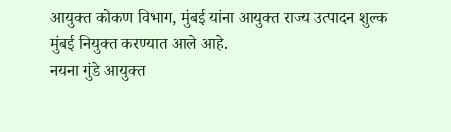आयुक्त कोकण विभाग, मुंबई यांना आयुक्त राज्य उत्पादन शुल्क मुंबई नियुक्त करण्यात आले आहे.
नयना गुंडे आयुक्त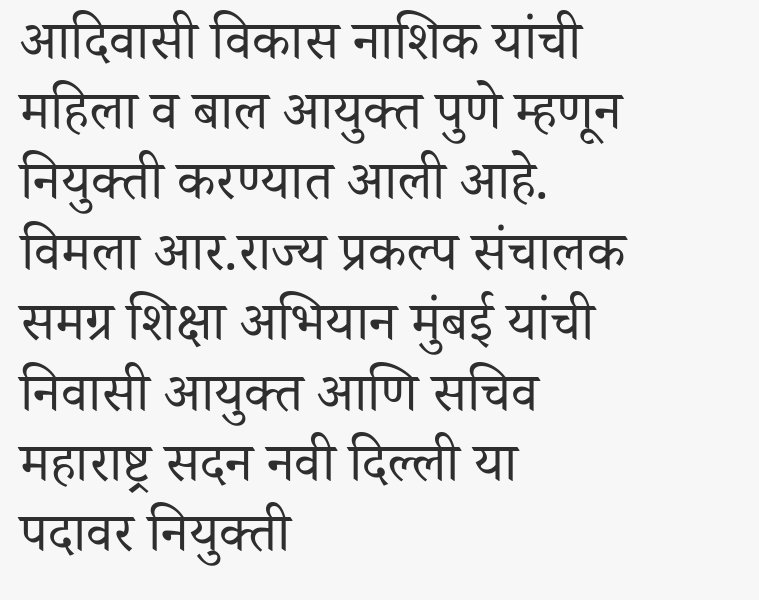आदिवासी विकास नाशिक यांची महिला व बाल आयुक्त पुणे म्हणून नियुक्ती करण्यात आली आहे.
विमला आर.राज्य प्रकल्प संचालक समग्र शिक्षा अभियान मुंबई यांची निवासी आयुक्त आणि सचिव महाराष्ट्र सदन नवी दिल्ली या पदावर नियुक्ती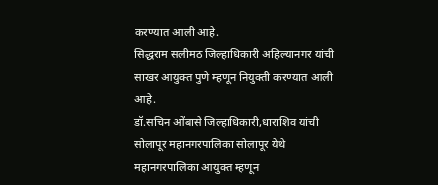करण्यात आली आहे.
सिद्धराम सलीमठ जिल्हाधिकारी अहिल्यानगर यांची साखर आयुक्त पुणे म्हणून नियुक्ती करण्यात आली आहे.
डॉ.सचिन ओंबासे जिल्हाधिकारी,धाराशिव यांची सोलापूर महानगरपालिका सोलापूर येथे महानगरपालिका आयुक्त म्हणून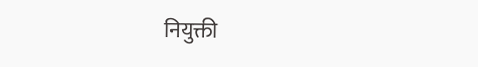नियुक्ती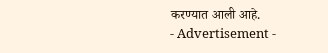करण्यात आली आहे.
- Advertisement -